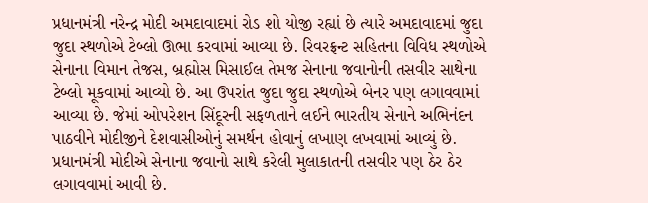પ્રધાનમંત્રી નરેન્દ્ર મોદી અમદાવાદમાં રોડ શો યોજી રહ્યાં છે ત્યારે અમદાવાદમાં જુદા જુદા સ્થળોએ ટેબ્લો ઊભા કરવામાં આવ્યા છે. રિવરફ્રન્ટ સહિતના વિવિધ સ્થળોએ સેનાના વિમાન તેજસ, બ્રહ્મોસ મિસાઈલ તેમજ સેનાના જવાનોની તસવીર સાથેના ટેબ્લો મૂકવામાં આવ્યો છે. આ ઉપરાંત જુદા જુદા સ્થળોએ બેનર પણ લગાવવામાં આવ્યા છે. જેમાં ઓપરેશન સિંદૂરની સફળતાને લઈને ભારતીય સેનાને અભિનંદન પાઠવીને મોદીજીને દેશવાસીઓનું સમર્થન હોવાનું લખાણ લખવામાં આવ્યું છે. પ્રધાનમંત્રી મોદીએ સેનાના જવાનો સાથે કરેલી મુલાકાતની તસવીર પણ ઠેર ઠેર લગાવવામાં આવી છે.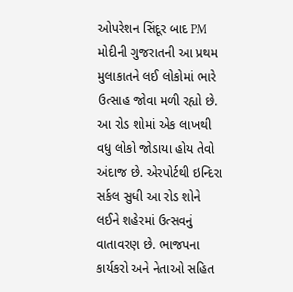ઓપરેશન સિંદૂર બાદ PM મોદીની ગુજરાતની આ પ્રથમ મુલાકાતને લઈ લોકોમાં ભારે ઉત્સાહ જોવા મળી રહ્યો છે. આ રોડ શોમાં એક લાખથી વધુ લોકો જોડાયા હોય તેવો અંદાજ છે. એરપોર્ટથી ઇન્દિરા સર્કલ સુધી આ રોડ શોને લઈને શહેરમાં ઉત્સવનું વાતાવરણ છે. ભાજપના કાર્યકરો અને નેતાઓ સહિત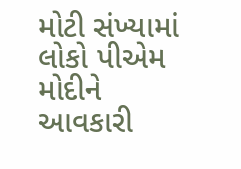મોટી સંખ્યામાં લોકો પીએમ મોદીને આવકારી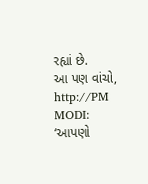રહ્યાં છે.
આ પણ વાંચો, http://PM MODI: ‘આપણો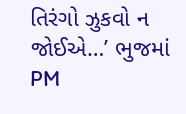તિરંગો ઝુકવો ન જોઈએ…’ ભુજમાં PM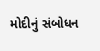મોદીનું સંબોધન